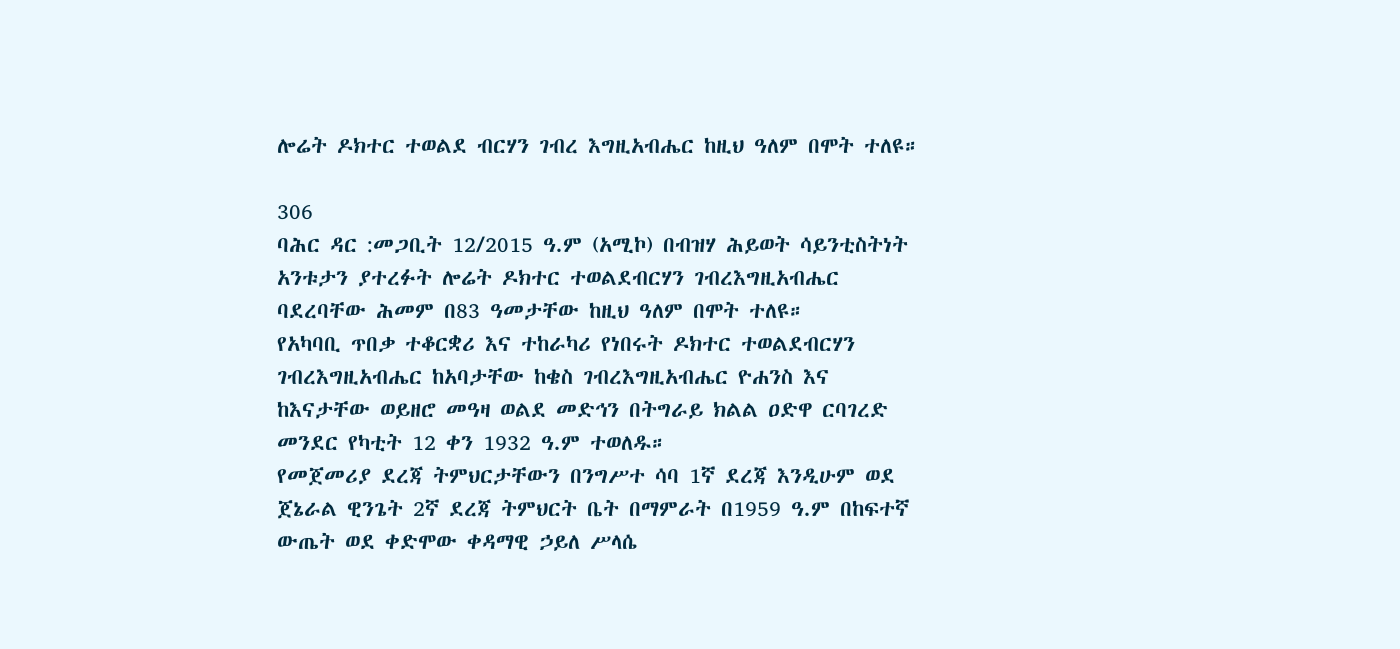ሎሬት ዶክተር ተወልደ ብርሃን ገብረ እግዚአብሔር ከዚህ ዓለም በሞት ተለዩ።

306
ባሕር ዳር :መጋቢት 12/2015 ዓ.ም (አሚኮ) በብዝሃ ሕይወት ሳይንቲስትነት አንቱታን ያተረፉት ሎሬት ዶክተር ተወልደብርሃን ገብረእግዚአብሔር ባደረባቸው ሕመም በ83 ዓመታቸው ከዚህ ዓለም በሞት ተለዩ።
የአካባቢ ጥበቃ ተቆርቋሪ እና ተከራካሪ የነበሩት ዶክተር ተወልደብርሃን ገብረእግዚአብሔር ከአባታቸው ከቄስ ገብረእግዚአብሔር ዮሐንስ እና ከእናታቸው ወይዘሮ መዓዛ ወልደ መድኅን በትግራይ ክልል ዐድዋ ርባገረድ መንደር የካቲት 12 ቀን 1932 ዓ.ም ተወለዱ።
የመጀመሪያ ደረጃ ትምህርታቸውን በንግሥተ ሳባ 1ኛ ደረጃ እንዲሁም ወደ ጀኔራል ዊንጌት 2ኛ ደረጃ ትምህርት ቤት በማምራት በ1959 ዓ.ም በከፍተኛ ውጤት ወደ ቀድሞው ቀዳማዊ ኃይለ ሥላሴ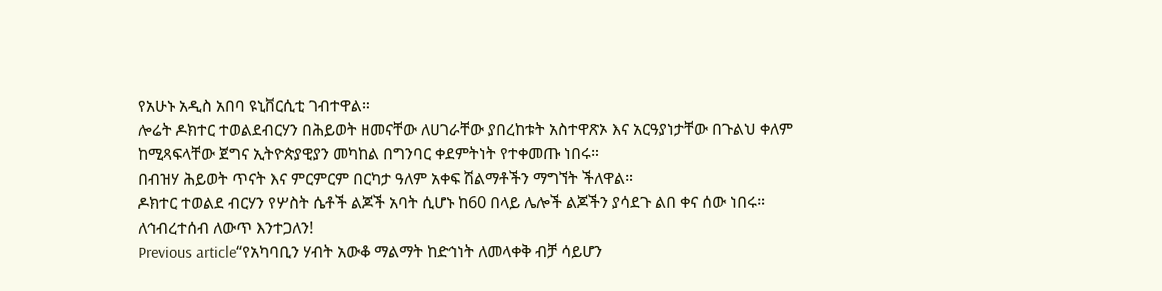የአሁኑ አዲስ አበባ ዩኒቨርሲቲ ገብተዋል።
ሎሬት ዶክተር ተወልደብርሃን በሕይወት ዘመናቸው ለሀገራቸው ያበረከቱት አስተዋጽኦ እና አርዓያነታቸው በጉልህ ቀለም ከሚጻፍላቸው ጀግና ኢትዮጵያዊያን መካከል በግንባር ቀደምትነት የተቀመጡ ነበሩ።
በብዝሃ ሕይወት ጥናት እና ምርምርም በርካታ ዓለም አቀፍ ሽልማቶችን ማግኘት ችለዋል።
ዶክተር ተወልደ ብርሃን የሦስት ሴቶች ልጆች አባት ሲሆኑ ከ60 በላይ ሌሎች ልጆችን ያሳደጉ ልበ ቀና ሰው ነበሩ።
ለኅብረተሰብ ለውጥ እንተጋለን!
Previous article“የአካባቢን ሃብት አውቆ ማልማት ከድኅነት ለመላቀቅ ብቻ ሳይሆን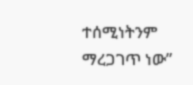ተሰሚነትንም ማረጋገጥ ነው”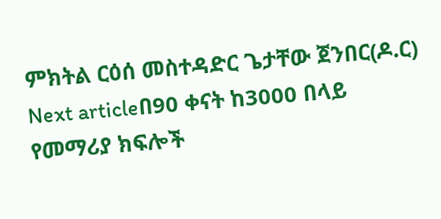ምክትል ርዕሰ መስተዳድር ጌታቸው ጀንበር(ዶ.ር)
Next articleበ90 ቀናት ከ3000 በላይ የመማሪያ ክፍሎች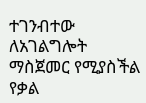ተገንብተው ለአገልግሎት ማስጀመር የሚያስችል የቃል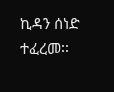ኪዳን ሰነድ ተፈረመ፡፡